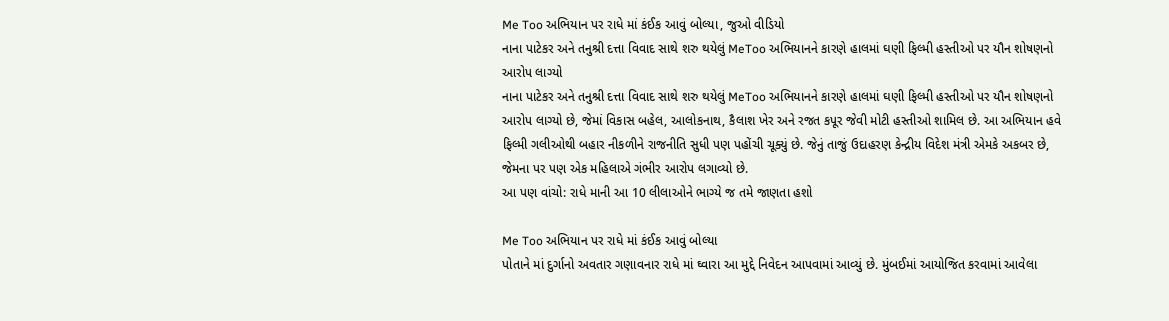Me Too અભિયાન પર રાધે માં કંઈક આવું બોલ્યા, જુઓ વીડિયો
નાના પાટેકર અને તનુશ્રી દત્તા વિવાદ સાથે શરુ થયેલું MeToo અભિયાનને કારણે હાલમાં ઘણી ફિલ્મી હસ્તીઓ પર યૌન શોષણનો આરોપ લાગ્યો
નાના પાટેકર અને તનુશ્રી દત્તા વિવાદ સાથે શરુ થયેલું MeToo અભિયાનને કારણે હાલમાં ઘણી ફિલ્મી હસ્તીઓ પર યૌન શોષણનો આરોપ લાગ્યો છે, જેમાં વિકાસ બહેલ, આલોકનાથ, કૈલાશ ખેર અને રજત કપૂર જેવી મોટી હસ્તીઓ શામિલ છે. આ અભિયાન હવે ફિલ્મી ગલીઓથી બહાર નીકળીને રાજનીતિ સુધી પણ પહોંચી ચૂક્યું છે. જેનું તાજું ઉદાહરણ કેન્દ્રીય વિદેશ મંત્રી એમકે અકબર છે, જેમના પર પણ એક મહિલાએ ગંભીર આરોપ લગાવ્યો છે.
આ પણ વાંચો: રાધે માની આ 10 લીલાઓને ભાગ્યે જ તમે જાણતા હશો

Me Too અભિયાન પર રાધે માં કંઈક આવું બોલ્યા
પોતાને માં દુર્ગાનો અવતાર ગણાવનાર રાધે માં ઘ્વારા આ મુદ્દે નિવેદન આપવામાં આવ્યું છે. મુંબઈમાં આયોજિત કરવામાં આવેલા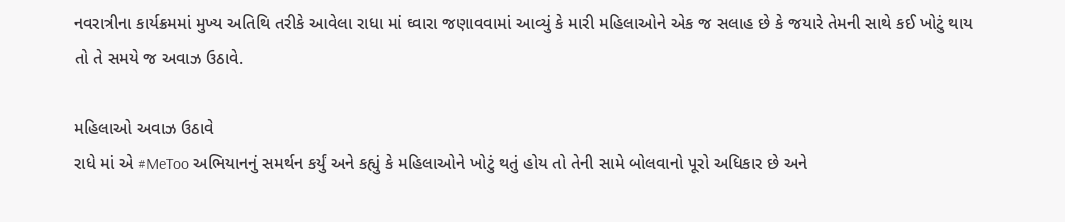નવરાત્રીના કાર્યક્રમમાં મુખ્ય અતિથિ તરીકે આવેલા રાધા માં ઘ્વારા જણાવવામાં આવ્યું કે મારી મહિલાઓને એક જ સલાહ છે કે જયારે તેમની સાથે કઈ ખોટું થાય તો તે સમયે જ અવાઝ ઉઠાવે.

મહિલાઓ અવાઝ ઉઠાવે
રાધે માં એ #MeToo અભિયાનનું સમર્થન કર્યું અને કહ્યું કે મહિલાઓને ખોટું થતું હોય તો તેની સામે બોલવાનો પૂરો અધિકાર છે અને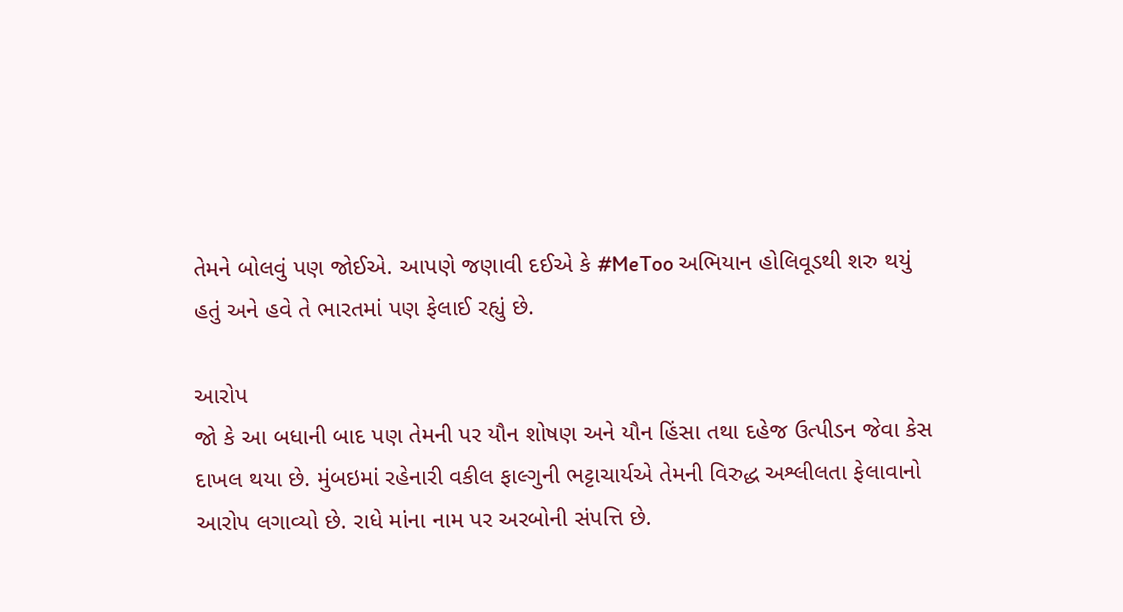તેમને બોલવું પણ જોઈએ. આપણે જણાવી દઈએ કે #MeToo અભિયાન હોલિવૂડથી શરુ થયું હતું અને હવે તે ભારતમાં પણ ફેલાઈ રહ્યું છે.

આરોપ
જો કે આ બધાની બાદ પણ તેમની પર યૌન શોષણ અને યૌન હિંસા તથા દહેજ ઉત્પીડન જેવા કેસ દાખલ થયા છે. મુંબઇમાં રહેનારી વકીલ ફાલ્ગુની ભટ્ટાચાર્યએ તેમની વિરુદ્ધ અશ્લીલતા ફેલાવાનો આરોપ લગાવ્યો છે. રાધે માંના નામ પર અરબોની સંપત્તિ છે.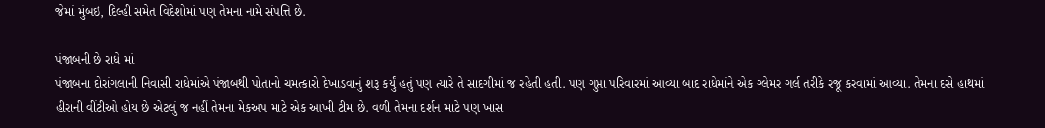જેમાં મુંબઇ, દિલ્હી સમેત વિદેશોમાં પણ તેમના નામે સંપત્તિ છે.

પંજાબની છે રાધે માં
પંજાબના દોરાંગલાની નિવાસી રાધેમાંએ પંજાબથી પોતાનો ચમત્કારો દેખાડવાનું શરૂ કર્યું હતું પણ ત્યારે તે સાદગીમાં જ રહેતી હતી. પણ ગુપ્તા પરિવારમાં આવ્યા બાદ રાધેમાંને એક ગ્લેમર ગર્લ તરીકે રજૂ કરવામાં આવ્યા. તેમના દસે હાથમાં હીરાની વીંટીઓ હોય છે એટલું જ નહીં તેમના મેકઅપ માટે એક આખી ટીમ છે. વળી તેમના દર્શન માટે પણ ખાસ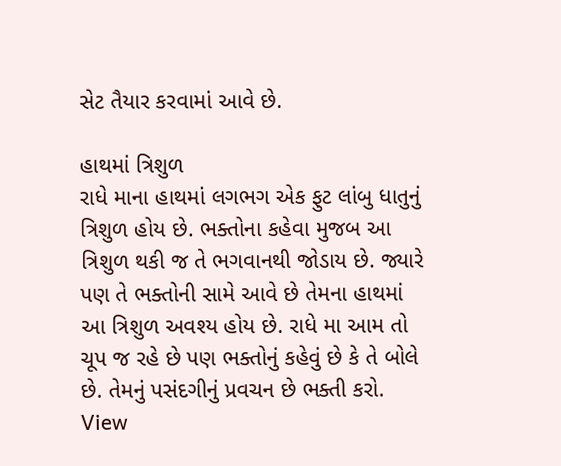સેટ તૈયાર કરવામાં આવે છે.

હાથમાં ત્રિશુળ
રાધે માના હાથમાં લગભગ એક ફુટ લાંબુ ધાતુનું ત્રિશુળ હોય છે. ભક્તોના કહેવા મુજબ આ ત્રિશુળ થકી જ તે ભગવાનથી જોડાય છે. જ્યારે પણ તે ભક્તોની સામે આવે છે તેમના હાથમાં આ ત્રિશુળ અવશ્ય હોય છે. રાધે મા આમ તો ચૂપ જ રહે છે પણ ભક્તોનું કહેવું છે કે તે બોલે છે. તેમનું પસંદગીનું પ્રવચન છે ભક્તી કરો.
View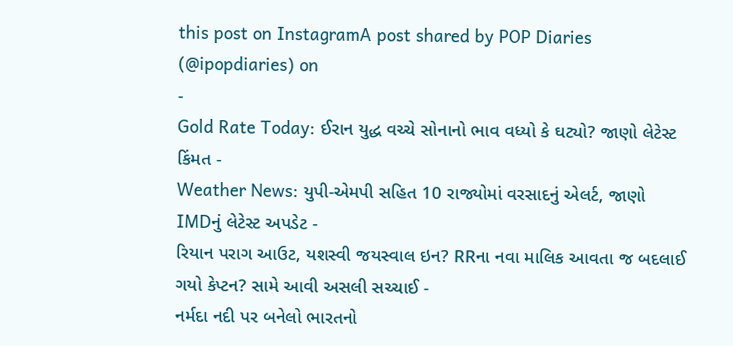this post on InstagramA post shared by POP Diaries (@ipopdiaries) on
-
Gold Rate Today: ઈરાન યુદ્ધ વચ્ચે સોનાનો ભાવ વધ્યો કે ઘટ્યો? જાણો લેટેસ્ટ કિંમત -
Weather News: યુપી-એમપી સહિત 10 રાજ્યોમાં વરસાદનું એલર્ટ, જાણો IMDનું લેટેસ્ટ અપડેટ -
રિયાન પરાગ આઉટ, યશસ્વી જયસ્વાલ ઇન? RRના નવા માલિક આવતા જ બદલાઈ ગયો કેપ્ટન? સામે આવી અસલી સચ્ચાઈ -
નર્મદા નદી પર બનેલો ભારતનો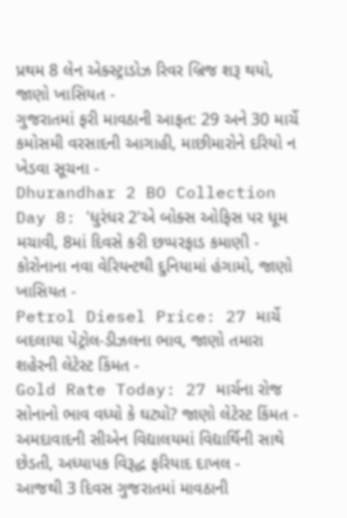પ્રથમ 8 લેન એક્સ્ટ્રાડોઝ રિવર બ્રિજ શરૂ થયો, જાણો ખાસિયત -
ગુજરાતમાં ફરી માવઠાની આફત: 29 અને 30 માર્ચે કમોસમી વરસાદની આગાહી, માછીમારોને દરિયો ન ખેડવા સૂચના -
Dhurandhar 2 BO Collection Day 8: 'ધુરંધર 2'એ બોક્સ ઓફિસ પર ધૂમ મચાવી, 8માં દિવસે કરી છપ્પરફાડ કમાણી -
કોરોનાના નવા વેરિયન્ટથી દુનિયામાં હંગામો, જાણો ખાસિયત -
Petrol Diesel Price: 27 માર્ચે બદલાયા પેટ્રોલ-ડીઝલના ભાવ, જાણો તમારા શહેરની લેટેસ્ટ કિંમત -
Gold Rate Today: 27 માર્ચના રોજ સોનાનો ભાવ વધ્યો કે ઘટ્યો? જાણો લેટેસ્ટ કિંમત -
અમદાવાદની સીએન વિદ્યાલયમાં વિદ્યાર્થિની સાથે છેડતી, અધ્યાપક વિરૂદ્ધ ફરિયાદ દાખલ -
આજથી 3 દિવસ ગુજરાતમાં માવઠાની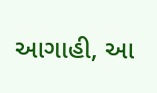આગાહી, આ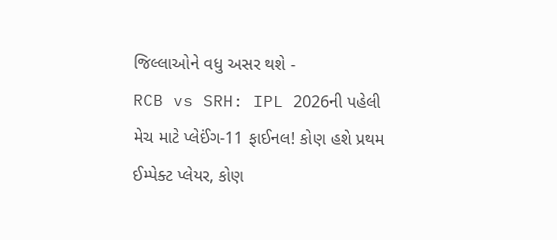જિલ્લાઓને વધુ અસર થશે -
RCB vs SRH: IPL 2026ની પહેલી મેચ માટે પ્લેઈંગ-11 ફાઈનલ! કોણ હશે પ્રથમ ઈમ્પેક્ટ પ્લેયર, કોણ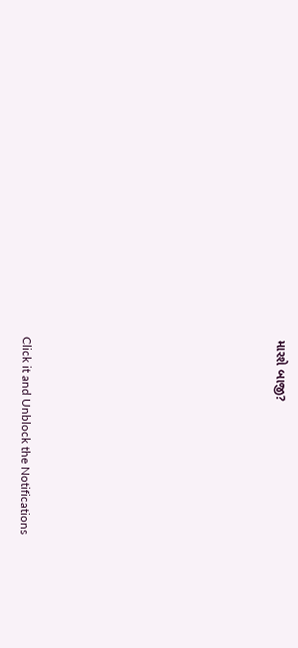મારશે બાજી?









Click it and Unblock the Notifications